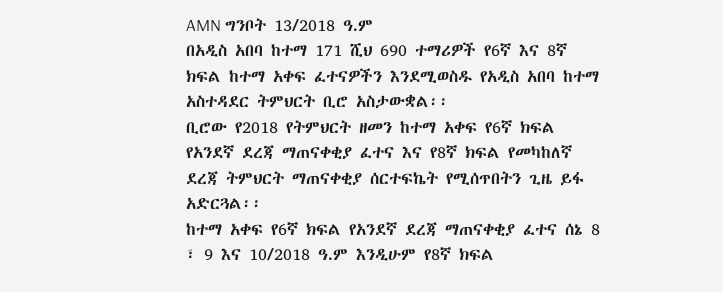AMN ግንቦት 13/2018 ዓ.ም
በአዲስ አበባ ከተማ 171 ሺህ 690 ተማሪዎች የ6ኛ እና 8ኛ ክፍል ከተማ አቀፍ ፈተናዎችን እንደሚወስዱ የአዲስ አበባ ከተማ አስተዳደር ትምህርት ቢሮ አስታውቋል፡፡
ቢሮው የ2018 የትምህርት ዘመን ከተማ አቀፍ የ6ኛ ክፍል የአንደኛ ደረጃ ማጠናቀቂያ ፈተና እና የ8ኛ ክፍል የመካከለኛ ደረጃ ትምህርት ማጠናቀቂያ ሰርተፍኬት የሚሰጥበትን ጊዜ ይፋ አድርጓል፡፡
ከተማ አቀፍ የ6ኛ ክፍል የአንደኛ ደረጃ ማጠናቀቂያ ፈተና ሰኔ 8 ፣ 9 እና 10/2018 ዓ.ም እንዲሁም የ8ኛ ክፍል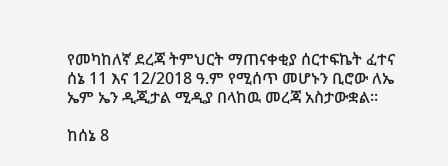የመካከለኛ ደረጃ ትምህርት ማጠናቀቂያ ሰርተፍኬት ፈተና ሰኔ 11 እና 12/2018 ዓ.ም የሚሰጥ መሆኑን ቢሮው ለኤ ኤም ኤን ዲጂታል ሚዲያ በላከዉ መረጃ አስታውቋል፡፡

ከሰኔ 8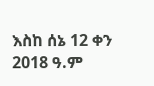እስከ ሰኔ 12 ቀን 2018 ዓ.ም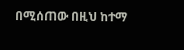በሚሰጠው በዚህ ከተማ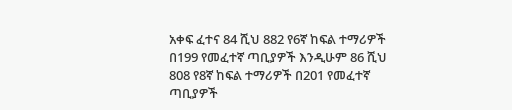አቀፍ ፈተና 84 ሺህ 882 የ6ኛ ከፍል ተማሪዎች በ199 የመፈተኛ ጣቢያዎች እንዲሁም 86 ሺህ 808 የ8ኛ ከፍል ተማሪዎች በ201 የመፈተኛ ጣቢያዎች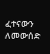ፈተናውን ለመውሰድ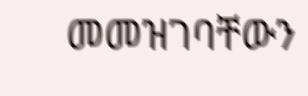መመዝገባቸውን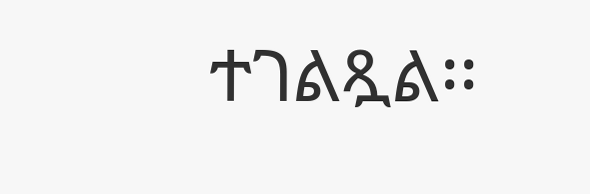ተገልጿል፡፡